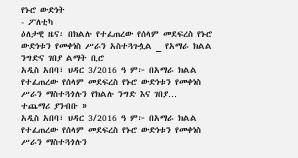የኑሮ ውድነት
- ፖለቲካ
ዕለታዊ ዜና፡ በክልሉ የተፈጠረው የሰላም መደፍረስ የኑሮ ውድነቱን የመቀነስ ሥራን አስተጓጉሏል _ የአማራ ክልል ንግድና ገበያ ልማት ቢሮ
አዲስ አበባ፣ ህዳር 3/2016 ዓ ም፦ በአማራ ክልል የተፈጠረው የሰላም መደፍረስ የኑሮ ውድነቱን የመቀነስ ሥራን ማስተጓጎሉን የክልሉ ንግድ እና ገበያ…
ተጨማሪ ያንብቡ »
አዲስ አበባ፣ ህዳር 3/2016 ዓ ም፦ በአማራ ክልል የተፈጠረው የሰላም መደፍረስ የኑሮ ውድነቱን የመቀነስ ሥራን ማስተጓጎሉን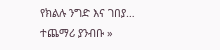የክልሉ ንግድ እና ገበያ…
ተጨማሪ ያንብቡ »